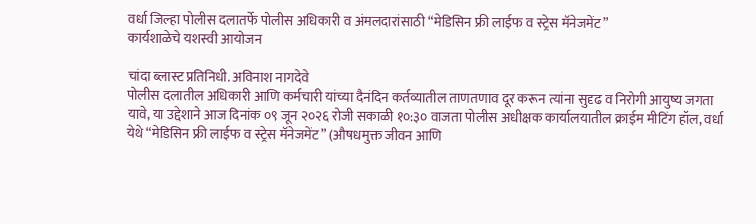वर्धा जिल्हा पोलीस दलातर्फे पोलीस अधिकारी व अंमलदारांसाठी “मेडिसिन फ्री लाईफ व स्ट्रेस मॅनेजमेंट”
कार्यशाळेचे यशस्वी आयोजन

चांदा ब्लास्ट प्रतिनिधी. अविनाश नागदेवे
पोलीस दलातील अधिकारी आणि कर्मचारी यांच्या दैनंदिन कर्तव्यातील ताणतणाव दूर करून त्यांना सुदृढ व निरोगी आयुष्य जगता यावे, या उद्देशाने आज दिनांक ०९ जून २०२६ रोजी सकाळी १०:३० वाजता पोलीस अधीक्षक कार्यालयातील क्राईम मीटिंग हॉल, वर्धा येथे “मेडिसिन फ्री लाईफ व स्ट्रेस मॅनेजमेंट” (औषधमुक्त जीवन आणि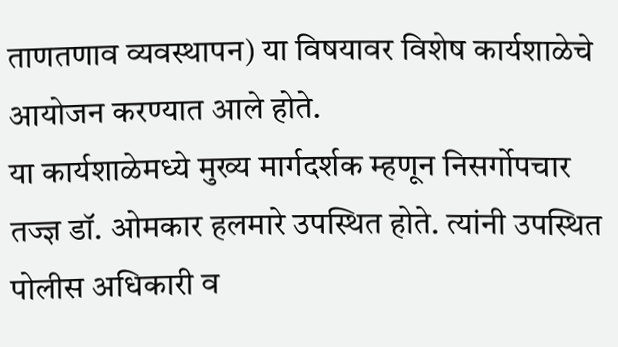ताणतणाव व्यवस्थापन) या विषयावर विशेष कार्यशाळेचे आयोजन करण्यात आले होते.
या कार्यशाळेमध्ये मुख्य मार्गदर्शक म्हणून निसर्गोपचार तज्ज्ञ डॉ. ओमकार हलमारे उपस्थित होते. त्यांनी उपस्थित पोलीस अधिकारी व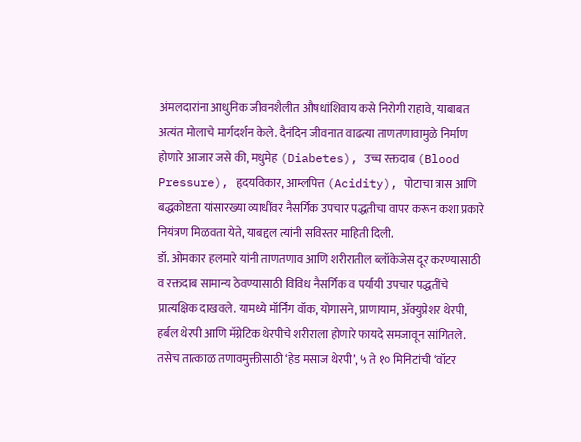अंमलदारांना आधुनिक जीवनशैलीत औषधांशिवाय कसे निरोगी राहावे, याबाबत अत्यंत मोलाचे मार्गदर्शन केले. दैनंदिन जीवनात वाढत्या ताणतणावामुळे निर्माण होणारे आजार जसे की, मधुमेह (Diabetes), उच्च रक्तदाब (Blood Pressure), हृदयविकार, आम्लपित्त (Acidity), पोटाचा त्रास आणि बद्धकोष्टता यांसारख्या व्याधींवर नैसर्गिक उपचार पद्धतीचा वापर करून कशा प्रकारे नियंत्रण मिळवता येते, याबद्दल त्यांनी सविस्तर माहिती दिली.
डॉ. ओमकार हलमारे यांनी ताणतणाव आणि शरीरातील ब्लॉकेजेस दूर करण्यासाठी व रक्तदाब सामान्य ठेवण्यासाठी विविध नैसर्गिक व पर्यायी उपचार पद्धतींचे प्रात्यक्षिक दाखवले. यामध्ये मॉर्निंग वॉक, योगासने, प्राणायाम, ॲक्युप्रेशर थेरपी, हर्बल थेरपी आणि मॅग्नेटिक थेरपीचे शरीराला होणारे फायदे समजावून सांगितले. तसेच तात्काळ तणावमुक्तीसाठी ‘हेड मसाज थेरपी’, ५ ते १० मिनिटांची ‘वॉटर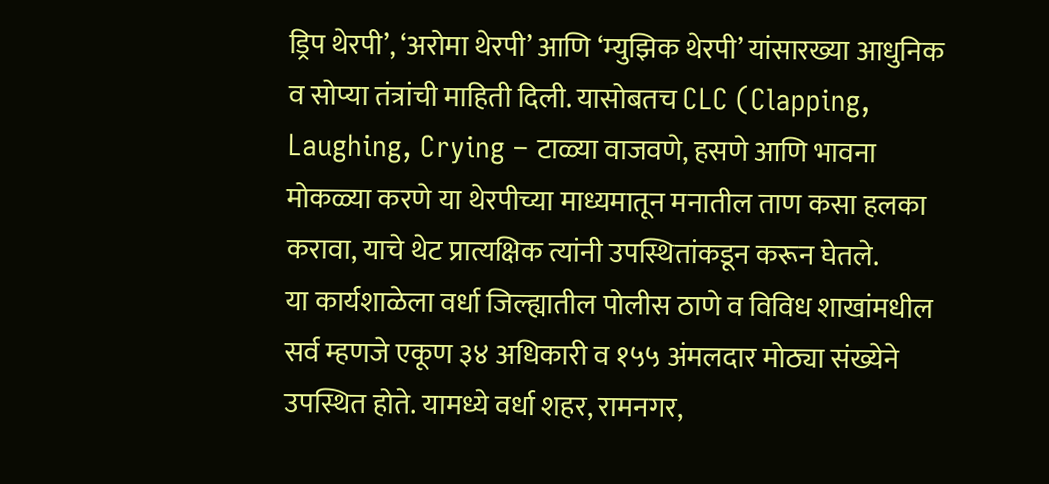ड्रिप थेरपी’, ‘अरोमा थेरपी’ आणि ‘म्युझिक थेरपी’ यांसारख्या आधुनिक व सोप्या तंत्रांची माहिती दिली. यासोबतच CLC (Clapping, Laughing, Crying – टाळ्या वाजवणे, हसणे आणि भावना मोकळ्या करणे या थेरपीच्या माध्यमातून मनातील ताण कसा हलका करावा, याचे थेट प्रात्यक्षिक त्यांनी उपस्थितांकडून करून घेतले.
या कार्यशाळेला वर्धा जिल्ह्यातील पोलीस ठाणे व विविध शाखांमधील सर्व म्हणजे एकूण ३४ अधिकारी व १५५ अंमलदार मोठ्या संख्येने उपस्थित होते. यामध्ये वर्धा शहर, रामनगर,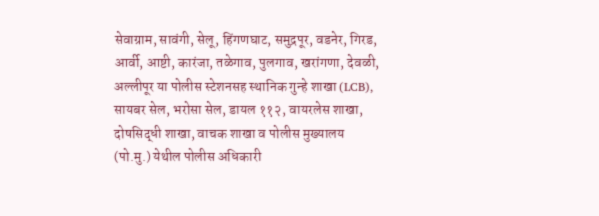सेवाग्राम, सावंगी, सेलू, हिंगणघाट, समुद्रपूर, वडनेर, गिरड, आर्वी, आष्टी, कारंजा, तळेगाव, पुलगाव, खरांगणा, देवळी, अल्लीपूर या पोलीस स्टेशनसह स्थानिक गुन्हे शाखा (LCB), सायबर सेल, भरोसा सेल, डायल ११२, वायरलेस शाखा, दोषसिद्धी शाखा, वाचक शाखा व पोलीस मुख्यालय (पो.मु.) येथील पोलीस अधिकारी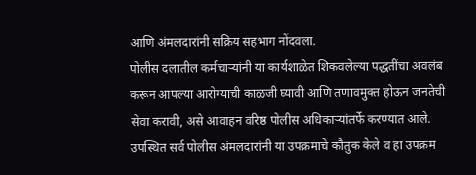आणि अंमलदारांनी सक्रिय सहभाग नोंदवला.
पोलीस दलातील कर्मचाऱ्यांनी या कार्यशाळेत शिकवलेल्या पद्धतींचा अवलंब करून आपल्या आरोग्याची काळजी घ्यावी आणि तणावमुक्त होऊन जनतेची सेवा करावी, असे आवाहन वरिष्ठ पोलीस अधिकाऱ्यांतर्फे करण्यात आले. उपस्थित सर्व पोलीस अंमलदारांनी या उपक्रमाचे कौतुक केले व हा उपक्रम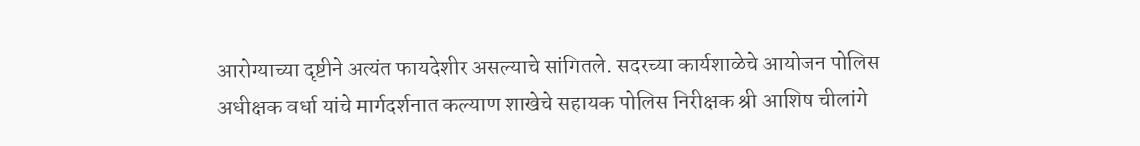आरोग्याच्या दृष्टीने अत्यंत फायदेशीर असल्याचे सांगितले. सदरच्या कार्यशाळेचे आयोजन पोलिस अधीक्षक वर्धा यांचे मार्गदर्शनात कल्याण शाखेचे सहायक पोलिस निरीक्षक श्री आशिष चीलांगे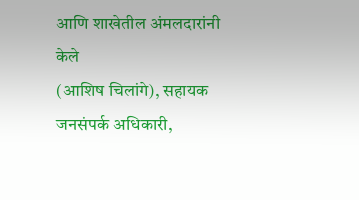आणि शाखेतील अंमलदारांनी केले
(आशिष चिलांगे), सहायक जनसंपर्क अधिकारी,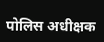पोलिस अधीक्षक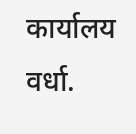कार्यालय वर्धा.